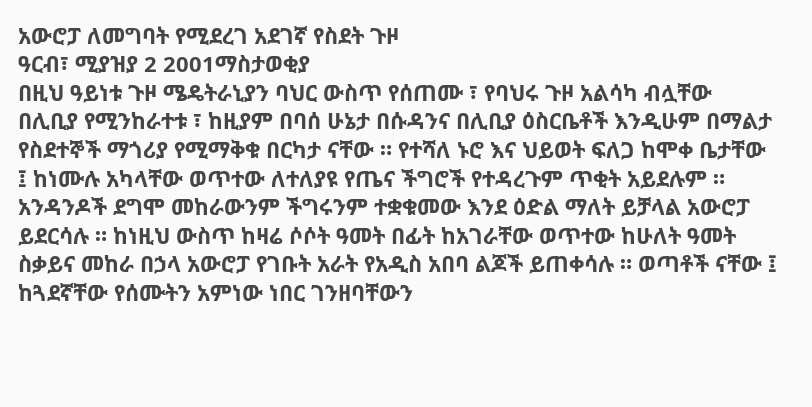አውሮፓ ለመግባት የሚደረገ አደገኛ የስደት ጉዞ
ዓርብ፣ ሚያዝያ 2 2001ማስታወቂያ
በዚህ ዓይነቱ ጉዞ ሜዴትራኒያን ባህር ውስጥ የሰጠሙ ፣ የባህሩ ጉዞ አልሳካ ብሏቸው በሊቢያ የሚንከራተቱ ፣ ከዚያም በባሰ ሁኔታ በሱዳንና በሊቢያ ዕስርቤቶች እንዲሁም በማልታ የስደተኞች ማጎሪያ የሚማቅቁ በርካታ ናቸው ። የተሻለ ኑሮ እና ህይወት ፍለጋ ከሞቀ ቤታቸው ፤ ከነሙሉ አካላቸው ወጥተው ለተለያዩ የጤና ችግሮች የተዳረጉም ጥቂት አይደሉም ። አንዳንዶች ደግሞ መከራውንም ችግሩንም ተቋቁመው እንደ ዕድል ማለት ይቻላል አውሮፓ ይደርሳሉ ። ከነዚህ ውስጥ ከዛሬ ሶሶት ዓመት በፊት ከአገራቸው ወጥተው ከሁለት ዓመት ስቃይና መከራ በኃላ አውሮፓ የገቡት አራት የአዲስ አበባ ልጆች ይጠቀሳሉ ። ወጣቶች ናቸው ፤ ከጓደኛቸው የሰሙትን አምነው ነበር ገንዘባቸውን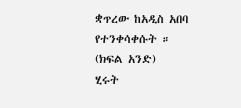ቋጥረው ከአዲስ አበባ የተንቀሳቀሱት ።
(ክፍል አንድ)
ሂሩት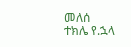መለሰ
ተክሌ የ.ኋላ